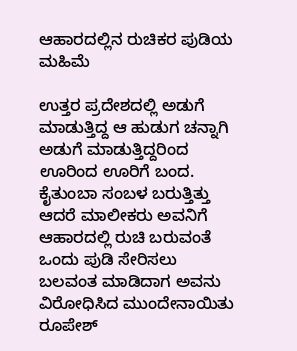ಆಹಾರದಲ್ಲಿನ ರುಚಿಕರ ಪುಡಿಯ ಮಹಿಮೆ

ಉತ್ತರ ಪ್ರದೇಶದಲ್ಲಿ ಅಡುಗೆ ಮಾಡುತ್ತಿದ್ದ ಆ ಹುಡುಗ ಚನ್ನಾಗಿ ಅಡುಗೆ ಮಾಡುತ್ತಿದ್ದರಿಂದ ಊರಿಂದ ಊರಿಗೆ ಬಂದ. ಕೈತುಂಬಾ ಸಂಬಳ ಬರುತ್ತಿತ್ತು ಆದರೆ ಮಾಲೀಕರು ಅವನಿಗೆ ಆಹಾರದಲ್ಲಿ ರುಚಿ ಬರುವಂತೆ ಒಂದು ಪುಡಿ ಸೇರಿಸಲು ಬಲವಂತ ಮಾಡಿದಾಗ ಅವನು ವಿರೋಧಿಸಿದ ಮುಂದೇನಾಯಿತು ರೂಪೇಶ್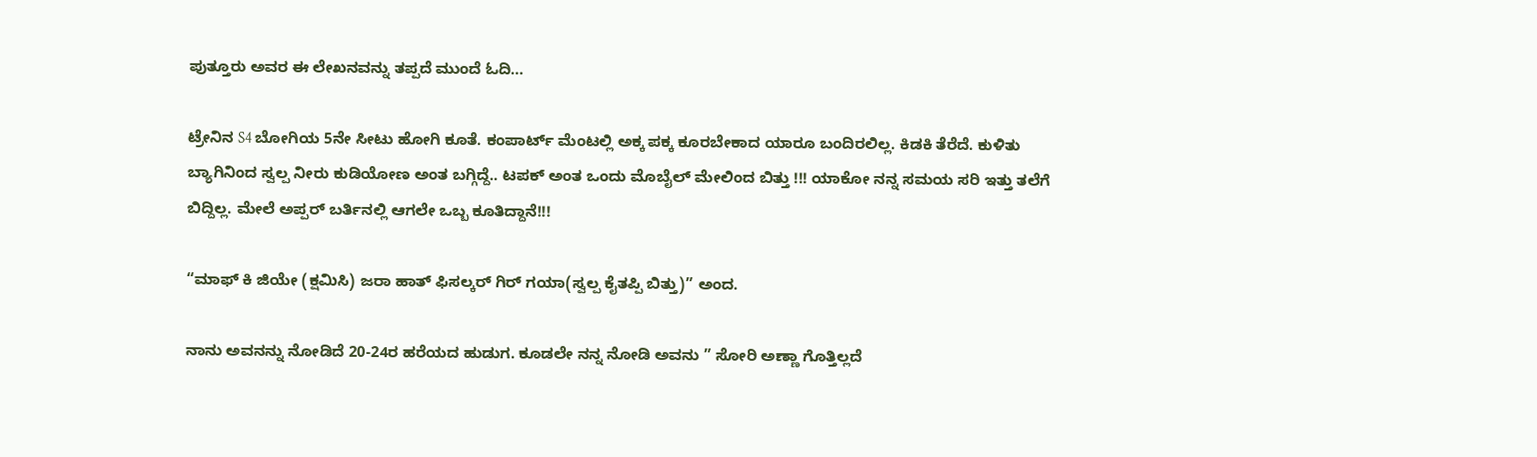ಪುತ್ತೂರು ಅವರ ಈ ಲೇಖನವನ್ನು ತಪ್ಪದೆ ಮುಂದೆ ಓದಿ…

ಟ್ರೇನಿನ S4 ಬೋಗಿಯ 5ನೇ ಸೀಟು ಹೋಗಿ ಕೂತೆ. ಕಂಪಾರ್ಟ್ ಮೆಂಟಲ್ಲಿ ಅಕ್ಕ ಪಕ್ಕ ಕೂರಬೇಕಾದ ಯಾರೂ ಬಂದಿರಲಿಲ್ಲ. ಕಿಡಕಿ ತೆರೆದೆ. ಕುಳಿತು ಬ್ಯಾಗಿನಿಂದ ಸ್ವಲ್ಪ ನೀರು ಕುಡಿಯೋಣ ಅಂತ ಬಗ್ಗಿದ್ದೆ.. ಟಪಕ್ ಅಂತ ಒಂದು ಮೊಬೈಲ್ ಮೇಲಿಂದ ಬಿತ್ತು !!! ಯಾಕೋ ನನ್ನ ಸಮಯ ಸರಿ ಇತ್ತು ತಲೆಗೆ ಬಿದ್ದಿಲ್ಲ. ಮೇಲೆ ಅಪ್ಪರ್ ಬರ್ತಿನಲ್ಲಿ ಆಗಲೇ ಒಬ್ಬ ಕೂತಿದ್ದಾನೆ!!!

“ಮಾಫ್ ಕಿ ಜಿಯೇ (ಕ್ಷಮಿಸಿ) ಜರಾ ಹಾತ್ ಫಿಸಲ್ಕರ್ ಗಿರ್ ಗಯಾ(ಸ್ವಲ್ಪ ಕೈತಪ್ಪಿ ಬಿತ್ತು)” ಅಂದ.

ನಾನು ಅವನನ್ನು ನೋಡಿದೆ 20-24ರ ಹರೆಯದ ಹುಡುಗ. ಕೂಡಲೇ ನನ್ನ ನೋಡಿ ಅವನು ” ಸೋರಿ ಅಣ್ಣಾ ಗೊತ್ತಿಲ್ಲದೆ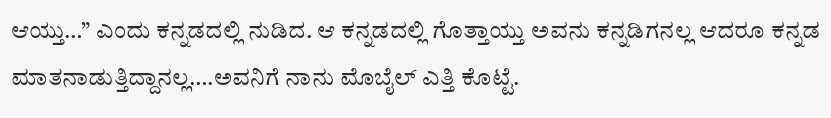ಆಯ್ತು…” ಎಂದು ಕನ್ನಡದಲ್ಲಿ ನುಡಿದ. ಆ ಕನ್ನಡದಲ್ಲಿ ಗೊತ್ತಾಯ್ತು ಅವನು ಕನ್ನಡಿಗನಲ್ಲ ಆದರೂ ಕನ್ನಡ ಮಾತನಾಡುತ್ತಿದ್ದಾನಲ್ಲ….ಅವನಿಗೆ ನಾನು ಮೊಬೈಲ್ ಎತ್ತಿ ಕೊಟ್ಟೆ.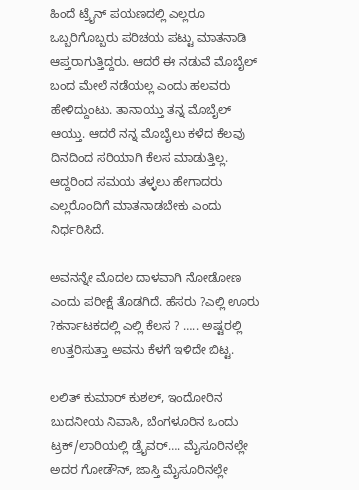ಹಿಂದೆ ಟ್ರೈನ್ ಪಯಣದಲ್ಲಿ ಎಲ್ಲರೂ ಒಬ್ಬರಿಗೊಬ್ಬರು ಪರಿಚಯ ಪಟ್ಟು ಮಾತನಾಡಿ ಆಪ್ತರಾಗುತ್ತಿದ್ದರು. ಆದರೆ ಈ ನಡುವೆ ಮೊಬೈಲ್ ಬಂದ ಮೇಲೆ ನಡೆಯಲ್ಲ ಎಂದು ಹಲವರು ಹೇಳಿದ್ದುಂಟು. ತಾನಾಯ್ತು ತನ್ನ ಮೊಬೈಲ್ ಆಯ್ತು. ಆದರೆ ನನ್ನ ಮೊಬೈಲು ಕಳೆದ ಕೆಲವು ದಿನದಿಂದ ಸರಿಯಾಗಿ ಕೆಲಸ ಮಾಡುತ್ತಿಲ್ಲ. ಆದ್ದರಿಂದ ಸಮಯ ತಳ್ಳಲು ಹೇಗಾದರು ಎಲ್ಲರೊಂದಿಗೆ ಮಾತನಾಡಬೇಕು ಎಂದು ನಿರ್ಧರಿಸಿದೆ.

ಅವನನ್ನೇ ಮೊದಲ ದಾಳವಾಗಿ ನೋಡೋಣ ಎಂದು ಪರೀಕ್ಷೆ ತೊಡಗಿದೆ. ಹೆಸರು ?ಎಲ್ಲಿ ಊರು ?ಕರ್ನಾಟಕದಲ್ಲಿ ಎಲ್ಲಿ ಕೆಲಸ ? ….. ಅಷ್ಟರಲ್ಲಿ ಉತ್ತರಿಸುತ್ತಾ ಅವನು ಕೆಳಗೆ ಇಳಿದೇ ಬಿಟ್ಟ.

ಲಲಿತ್ ಕುಮಾರ್ ಕುಶಲ್, ಇಂದೋರಿನ ಬುದನೀಯ ನಿವಾಸಿ, ಬೆಂಗಳೂರಿನ ಒಂದು ಟ್ರಕ್/ಲಾರಿಯಲ್ಲಿ ಡ್ರೈವರ್…. ಮೈಸೂರಿನಲ್ಲೇ ಅದರ ಗೋಡೌನ್, ಜಾಸ್ತಿ ಮೈಸೂರಿನಲ್ಲೇ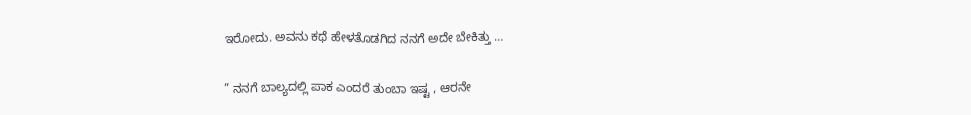ಇರೋದು. ಅವನು ಕಥೆ ಹೇಳತೊಡಗಿದ ನನಗೆ ಅದೇ ಬೇಕಿತ್ತು …

” ನನಗೆ ಬಾಲ್ಯದಲ್ಲಿ ಪಾಕ ಎಂದರೆ ತುಂಬಾ ಇಷ್ಟ , ಆರನೇ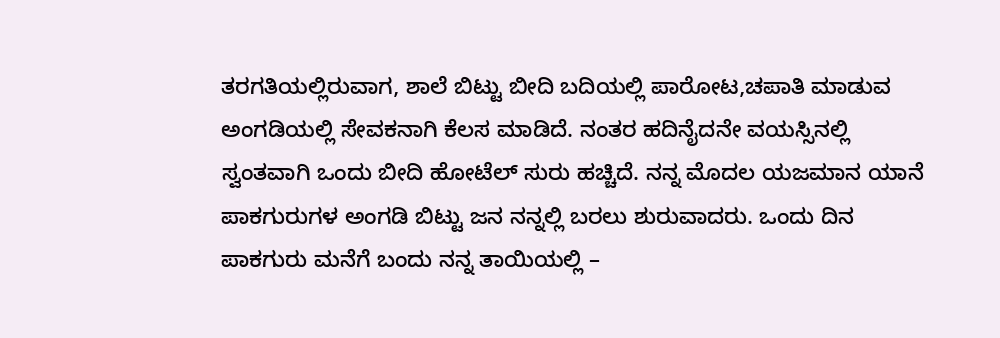ತರಗತಿಯಲ್ಲಿರುವಾಗ, ಶಾಲೆ ಬಿಟ್ಟು ಬೀದಿ ಬದಿಯಲ್ಲಿ ಪಾರೋಟ,ಚಪಾತಿ ಮಾಡುವ ಅಂಗಡಿಯಲ್ಲಿ ಸೇವಕನಾಗಿ ಕೆಲಸ ಮಾಡಿದೆ. ನಂತರ ಹದಿನೈದನೇ ವಯಸ್ಸಿನಲ್ಲಿ ಸ್ವಂತವಾಗಿ ಒಂದು ಬೀದಿ ಹೋಟೆಲ್ ಸುರು ಹಚ್ಚಿದೆ. ನನ್ನ ಮೊದಲ ಯಜಮಾನ ಯಾನೆ ಪಾಕಗುರುಗಳ ಅಂಗಡಿ ಬಿಟ್ಟು ಜನ ನನ್ನಲ್ಲಿ ಬರಲು ಶುರುವಾದರು. ಒಂದು ದಿನ ಪಾಕಗುರು ಮನೆಗೆ ಬಂದು ನನ್ನ ತಾಯಿಯಲ್ಲಿ –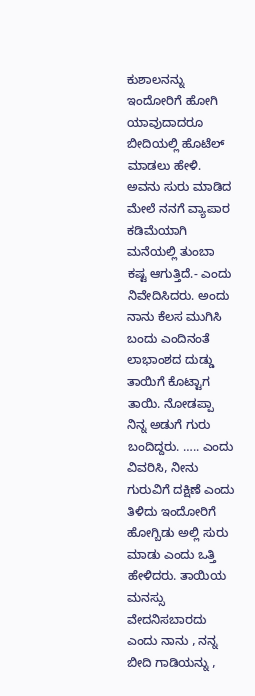ಕುಶಾಲನನ್ನು ಇಂದೋರಿಗೆ ಹೋಗಿ ಯಾವುದಾದರೂ ಬೀದಿಯಲ್ಲಿ ಹೊಟೆಲ್ ಮಾಡಲು ಹೇಳಿ. ಅವನು ಸುರು ಮಾಡಿದ ಮೇಲೆ ನನಗೆ ವ್ಯಾಪಾರ ಕಡಿಮೆಯಾಗಿ ಮನೆಯಲ್ಲಿ ತುಂಬಾ ಕಷ್ಟ ಆಗುತ್ತಿದೆ.- ಎಂದು ನಿವೇದಿಸಿದರು. ಅಂದು ನಾನು ಕೆಲಸ ಮುಗಿಸಿ ಬಂದು ಎಂದಿನಂತೆ ಲಾಭಾಂಶದ ದುಡ್ಡು ತಾಯಿಗೆ ಕೊಟ್ಟಾಗ ತಾಯಿ. ನೋಡಪ್ಪಾ ನಿನ್ನ ಅಡುಗೆ ಗುರು ಬಂದಿದ್ದರು. ….. ಎಂದು ವಿವರಿಸಿ, ನೀನು ಗುರುವಿಗೆ ದಕ್ಷಿಣೆ ಎಂದು ತಿಳಿದು ಇಂದೋರಿಗೆ ಹೋಗ್ಬಿಡು ಅಲ್ಲಿ ಸುರು ಮಾಡು ಎಂದು ಒತ್ತಿ ಹೇಳಿದರು. ತಾಯಿಯ ಮನಸ್ಸು ವೇದನಿಸಬಾರದು ಎಂದು ನಾನು , ನನ್ನ ಬೀದಿ ಗಾಡಿಯನ್ನು ,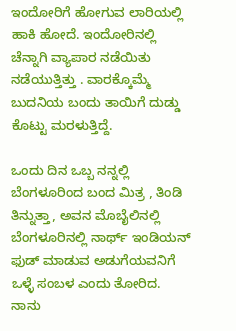ಇಂದೋರಿಗೆ ಹೋಗುವ ಲಾರಿಯಲ್ಲಿ ಹಾಕಿ ಹೋದೆ. ಇಂದೋರಿನಲ್ಲಿ ಚೆನ್ನಾಗಿ ವ್ಯಾಪಾರ ನಡೆಯಿತು ನಡೆಯುತ್ತಿತ್ತು . ವಾರಕ್ಕೊಮ್ಮೆ ಬುದನಿಯ ಬಂದು ತಾಯಿಗೆ ದುಡ್ಡು ಕೊಟ್ಟು ಮರಳುತ್ತಿದ್ದೆ.

ಒಂದು ದಿನ ಒಬ್ಬ ನನ್ನಲ್ಲಿ ಬೆಂಗಳೂರಿಂದ ಬಂದ ಮಿತ್ರ , ತಿಂಡಿ ತಿನ್ನುತ್ತಾ, ಅವನ ಮೊಬೈಲಿನಲ್ಲಿ ಬೆಂಗಳೂರಿನಲ್ಲಿ ನಾರ್ಥ್ ಇಂಡಿಯನ್ ಫುಡ್ ಮಾಡುವ ಅಡುಗೆಯವನಿಗೆ ಒಳ್ಳೆ ಸಂಬಳ ಎಂದು ತೋರಿದ. ನಾನು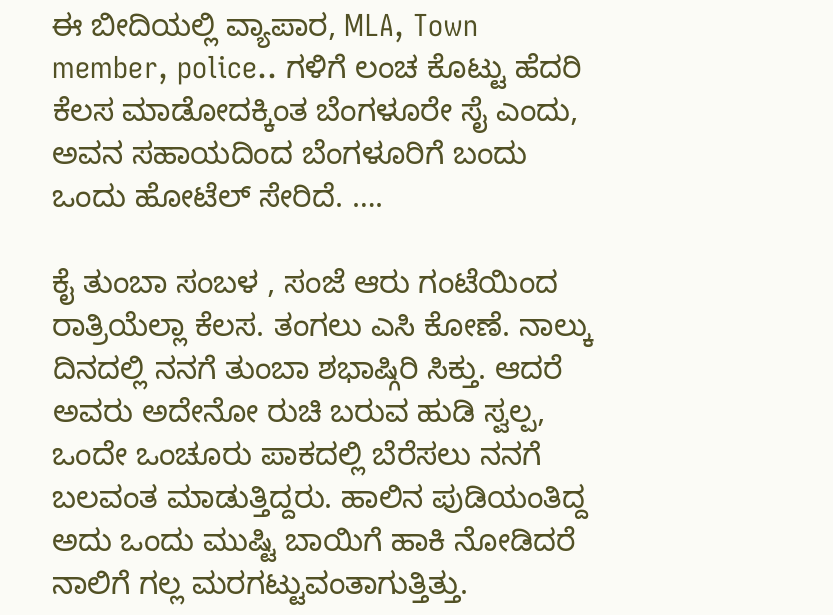ಈ ಬೀದಿಯಲ್ಲಿ ವ್ಯಾಪಾರ, MLA, Town member, police.. ಗಳಿಗೆ ಲಂಚ ಕೊಟ್ಟು ಹೆದರಿ ಕೆಲಸ ಮಾಡೋದಕ್ಕಿಂತ ಬೆಂಗಳೂರೇ ಸೈ ಎಂದು, ಅವನ ಸಹಾಯದಿಂದ ಬೆಂಗಳೂರಿಗೆ ಬಂದು ಒಂದು ಹೋಟೆಲ್ ಸೇರಿದೆ. ….

ಕೈ ತುಂಬಾ ಸಂಬಳ , ಸಂಜೆ ಆರು ಗಂಟೆಯಿಂದ ರಾತ್ರಿಯೆಲ್ಲಾ ಕೆಲಸ. ತಂಗಲು ಎಸಿ ಕೋಣೆ. ನಾಲ್ಕು ದಿನದಲ್ಲಿ ನನಗೆ ತುಂಬಾ ಶಭಾಷ್ಗಿರಿ ಸಿಕ್ತು. ಆದರೆ ಅವರು ಅದೇನೋ ರುಚಿ ಬರುವ ಹುಡಿ ಸ್ವಲ್ಪ, ಒಂದೇ ಒಂಚೂರು ಪಾಕದಲ್ಲಿ ಬೆರೆಸಲು ನನಗೆ ಬಲವಂತ ಮಾಡುತ್ತಿದ್ದರು. ಹಾಲಿನ ಪುಡಿಯಂತಿದ್ದ ಅದು ಒಂದು ಮುಷ್ಟಿ ಬಾಯಿಗೆ ಹಾಕಿ ನೋಡಿದರೆ ನಾಲಿಗೆ ಗಲ್ಲ ಮರಗಟ್ಟುವಂತಾಗುತ್ತಿತ್ತು.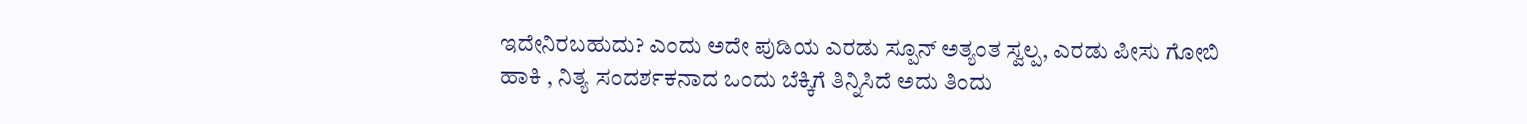ಇದೇನಿರಬಹುದು? ಎಂದು ಅದೇ ಪುಡಿಯ ಎರಡು ಸ್ಪೂನ್ ಅತ್ಯಂತ ಸ್ವಲ್ಪ, ಎರಡು ಪೀಸು ಗೋಬಿ ಹಾಕಿ , ನಿತ್ಯ ಸಂದರ್ಶಕನಾದ ಒಂದು ಬೆಕ್ಕಿಗೆ ತಿನ್ನಿಸಿದೆ ಅದು ತಿಂದು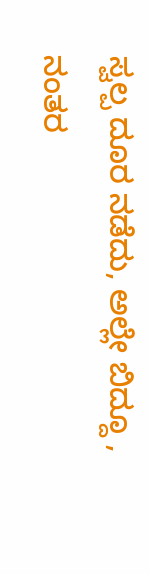ಸ್ವಲ್ಪ ದೂರ ನಡೆದು, ಅಲ್ಲೇ ಬಿದ್ದೂ , ನಂತರ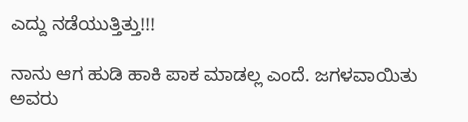ಎದ್ದು ನಡೆಯುತ್ತಿತ್ತು!!!

ನಾನು ಆಗ ಹುಡಿ ಹಾಕಿ ಪಾಕ ಮಾಡಲ್ಲ ಎಂದೆ. ಜಗಳವಾಯಿತು ಅವರು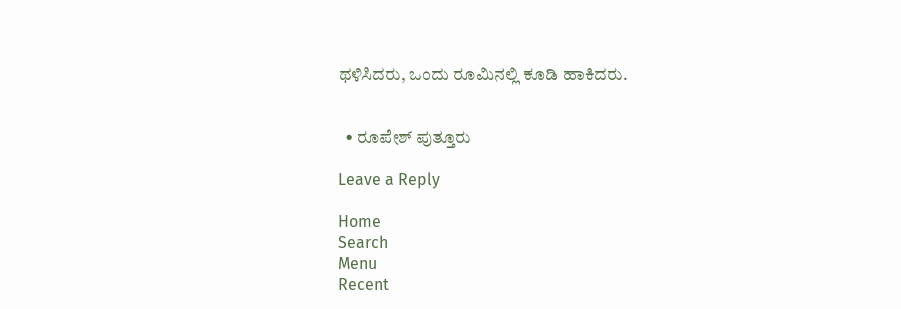ಥಳಿಸಿದರು, ಒಂದು ರೂಮಿನಲ್ಲಿ ಕೂಡಿ ಹಾಕಿದರು.


  • ರೂಪೇಶ್ ಪುತ್ತೂರು

Leave a Reply

Home
Search
Menu
Recent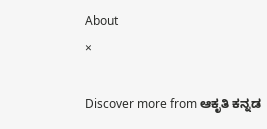About
×

Discover more from ಆಕೃತಿ ಕನ್ನಡ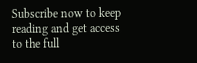Subscribe now to keep reading and get access to the full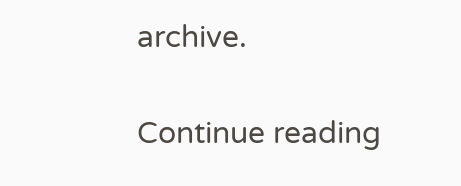archive.

Continue reading